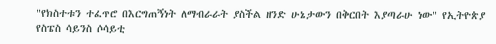"የክስተቱን ተፈጥሮ በእርግጠኝነት ለማብራራት ያስችል ዘንድ ሁኔታውን በቅርበት እያጣራሁ ነው" የኢትዮጵያ የስፔስ ሳይንስ ሶሳይቲ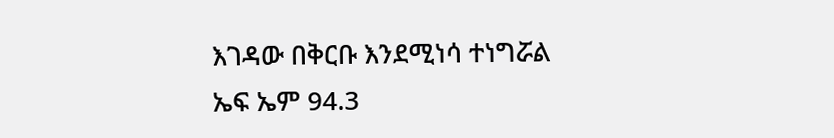እገዳው በቅርቡ እንደሚነሳ ተነግሯል
ኤፍ ኤም 94.3